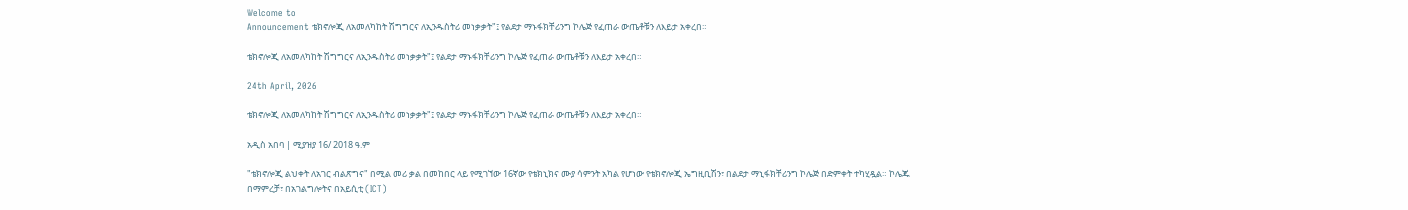Welcome to
Announcement ቴክኖሎጂ ለአመለካከት ሽግግርና ለኢንዱስትሪ መነቃቃት"፤ የልደታ ማኑፋክቸሪንግ ኮሌጅ የፈጠራ ውጤቶቹን ለእይታ አቀረበ።

ቴክኖሎጂ ለአመለካከት ሽግግርና ለኢንዱስትሪ መነቃቃት"፤ የልደታ ማኑፋክቸሪንግ ኮሌጅ የፈጠራ ውጤቶቹን ለእይታ አቀረበ።

24th April, 2026

ቴክኖሎጂ ለአመለካከት ሽግግርና ለኢንዱስትሪ መነቃቃት"፤ የልደታ ማኑፋክቸሪንግ ኮሌጅ የፈጠራ ውጤቶቹን ለእይታ አቀረበ።

አዲስ አበባ | ሚያዝያ 16/ 2018 ዓ.ም

"ቴክኖሎጂ ልህቀት ለአገር ብልጽግና" በሚል መሪ ቃል በመከበር ላይ የሚገኘው 16ኛው የቴክኒክና ሙያ ሳምንት አካል የሆነው የቴክኖሎጂ ኤግዚቢሽን፣ በልደታ ማኒፋክቸሪንግ ኮሌጅ በድምቀት ተካሂዷል። ኮሌጁ በማምረቻ፣ በአገልግሎትና በአይሲቲ (ICT)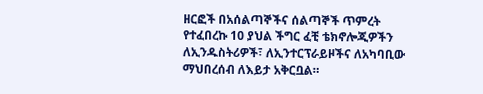ዘርፎች በአሰልጣኞችና ሰልጣኞች ጥምረት የተፈበረኩ 10 ያህል ችግር ፈቺ ቴክኖሎጂዎችን ለኢንዱስትሪዎች፣ ለኢንተርፕራይዞችና ለአካባቢው ማህበረሰብ ለእይታ አቅርቧል።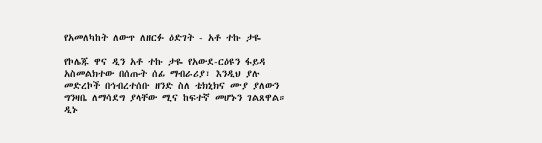የአመለካከት ለውጥ ለዘርፉ ዕድገት - አቶ ተኩ ታዬ

የኮሌጁ ዋና ዲን አቶ ተኩ ታዬ የአውደ-ርዕዩን ፋይዳ አስመልክተው በሰጡት ሰፊ ማብራሪያ፣ እንዲህ ያሉ መድረኮች በኅብረተሰቡ ዘንድ ስለ ቴክኒክና ሙያ ያለውን ግንዛቤ ለማሳደግ ያላቸው ሚና ከፍተኛ መሆኑን ገልጸዋል። ዲኑ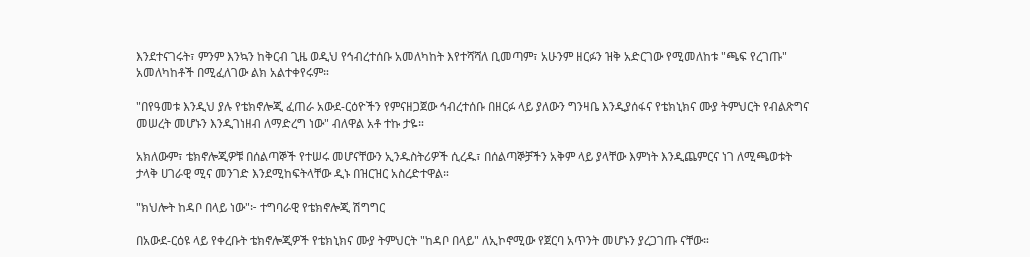እንደተናገሩት፣ ምንም እንኳን ከቅርብ ጊዜ ወዲህ የኅብረተሰቡ አመለካከት እየተሻሻለ ቢመጣም፣ አሁንም ዘርፉን ዝቅ አድርገው የሚመለከቱ "ጫፍ የረገጡ" አመለካከቶች በሚፈለገው ልክ አልተቀየሩም።

"በየዓመቱ እንዲህ ያሉ የቴክኖሎጂ ፈጠራ አውደ-ርዕዮችን የምናዘጋጀው ኅብረተሰቡ በዘርፉ ላይ ያለውን ግንዛቤ እንዲያሰፋና የቴክኒክና ሙያ ትምህርት የብልጽግና መሠረት መሆኑን እንዲገነዘብ ለማድረግ ነው" ብለዋል አቶ ተኩ ታዬ።

አክለውም፣ ቴክኖሎጂዎቹ በሰልጣኞች የተሠሩ መሆናቸውን ኢንዱስትሪዎች ሲረዱ፣ በሰልጣኞቻችን አቅም ላይ ያላቸው እምነት እንዲጨምርና ነገ ለሚጫወቱት ታላቅ ሀገራዊ ሚና መንገድ እንደሚከፍትላቸው ዲኑ በዝርዝር አስረድተዋል።

"ክህሎት ከዳቦ በላይ ነው"፦ ተግባራዊ የቴክኖሎጂ ሽግግር

በአውደ-ርዕዩ ላይ የቀረቡት ቴክኖሎጂዎች የቴክኒክና ሙያ ትምህርት "ከዳቦ በላይ" ለኢኮኖሚው የጀርባ አጥንት መሆኑን ያረጋገጡ ናቸው።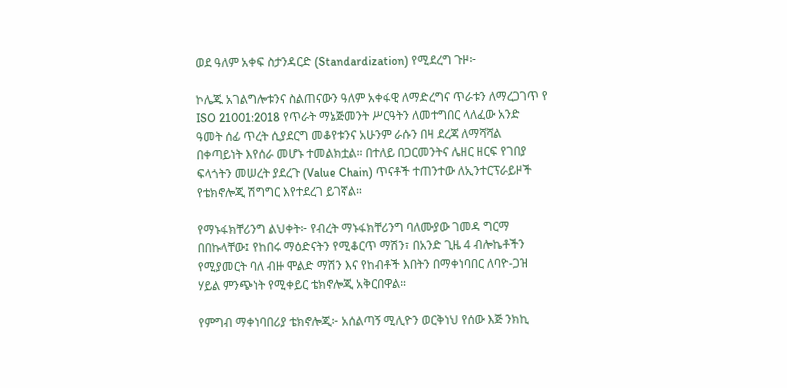ወደ ዓለም አቀፍ ስታንዳርድ (Standardization) የሚደረግ ጉዞ፦

ኮሌጁ አገልግሎቱንና ስልጠናውን ዓለም አቀፋዊ ለማድረግና ጥራቱን ለማረጋገጥ የ ISO 21001:2018 የጥራት ማኔጅመንት ሥርዓትን ለመተግበር ላለፈው አንድ ዓመት ሰፊ ጥረት ሲያደርግ መቆየቱንና አሁንም ራሱን በዛ ደረጃ ለማሻሻል በቀጣይነት እየሰራ መሆኑ ተመልክቷል። በተለይ በጋርመንትና ሌዘር ዘርፍ የገበያ ፍላጎትን መሠረት ያደረጉ (Value Chain) ጥናቶች ተጠንተው ለኢንተርፕራይዞች የቴክኖሎጂ ሽግግር እየተደረገ ይገኛል።

የማኑፋክቸሪንግ ልህቀት፦ የብረት ማኑፋክቸሪንግ ባለሙያው ገመዳ ግርማ በበኩላቸው፤ የከበሩ ማዕድናትን የሚቆርጥ ማሽን፣ በአንድ ጊዜ 4 ብሎኬቶችን የሚያመርት ባለ ብዙ ሞልድ ማሽን እና የከብቶች እበትን በማቀነባበር ለባዮ-ጋዝ ሃይል ምንጭነት የሚቀይር ቴክኖሎጂ አቅርበዋል።

የምግብ ማቀነባበሪያ ቴክኖሎጂ፦ አሰልጣኝ ሚሊዮን ወርቅነህ የሰው እጅ ንክኪ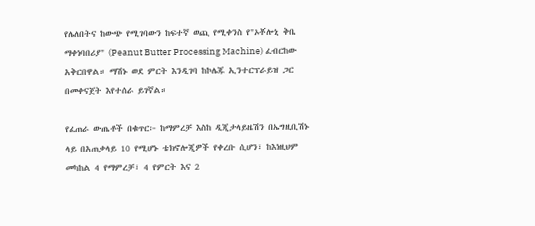የሌለበትና ከውጭ የሚገባውን ከፍተኛ ወጪ የሚቀንስ የ"ኦቾሎኒ ቅቤ ማቀነባበሪያ" (Peanut Butter Processing Machine) ፈብርከው አቅርበዋል። ማሽኑ ወደ ምርት እንዲገባ ከኮሌጁ ኢንተርፕራይዝ ጋር በመቀናጀት እየተሰራ ይገኛል።

የፈጠራ ውጤቶች በቁጥር፦ ከማምረቻ እስከ ዲጂታላይዜሽን በኤግዚቢሽኑ ላይ በአጠቃላይ 10 የሚሆኑ ቴክኖሎጂዎች የቀረቡ ሲሆን፣ ከእነዚህም መካከል 4 የማምረቻ፣ 4 የምርት እና 2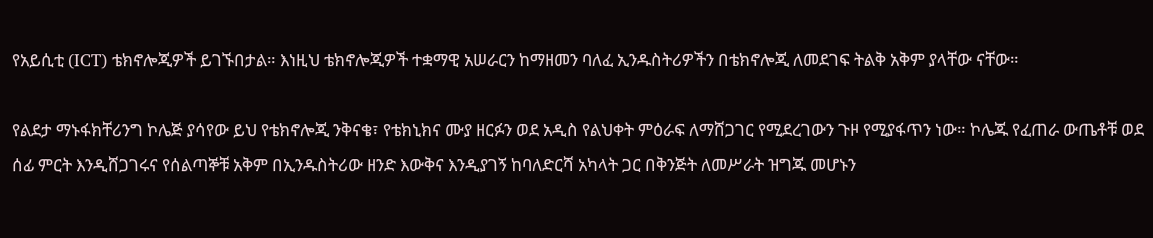የአይሲቲ (ICT) ቴክኖሎጂዎች ይገኙበታል። እነዚህ ቴክኖሎጂዎች ተቋማዊ አሠራርን ከማዘመን ባለፈ ኢንዱስትሪዎችን በቴክኖሎጂ ለመደገፍ ትልቅ አቅም ያላቸው ናቸው።

የልደታ ማኑፋክቸሪንግ ኮሌጅ ያሳየው ይህ የቴክኖሎጂ ንቅናቄ፣ የቴክኒክና ሙያ ዘርፉን ወደ አዲስ የልህቀት ምዕራፍ ለማሸጋገር የሚደረገውን ጉዞ የሚያፋጥን ነው። ኮሌጁ የፈጠራ ውጤቶቹ ወደ ሰፊ ምርት እንዲሸጋገሩና የሰልጣኞቹ አቅም በኢንዱስትሪው ዘንድ እውቅና እንዲያገኝ ከባለድርሻ አካላት ጋር በቅንጅት ለመሥራት ዝግጁ መሆኑን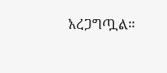አረጋግጧል።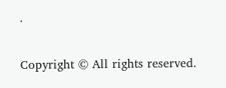.

Copyright © All rights reserved.